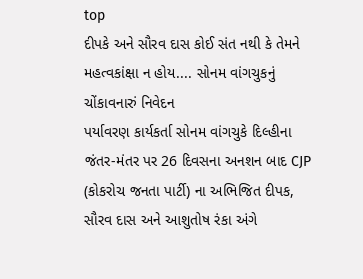top
દીપકે અને સૌરવ દાસ કોઈ સંત નથી કે તેમને મહત્વકાંક્ષા ન હોય.... સોનમ વાંગચુકનું ચોંકાવનારું નિવેદન
પર્યાવરણ કાર્યકર્તા સોનમ વાંગચુકે દિલ્હીના જંતર-મંતર પર 26 દિવસના અનશન બાદ CJP (કોકરોચ જનતા પાર્ટી) ના અભિજિત દીપક, સૌરવ દાસ અને આશુતોષ રંકા અંગે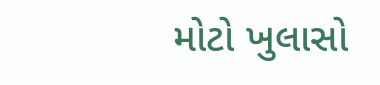મોટો ખુલાસો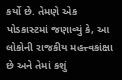કર્યો છે. તેમણે એક પોડકાસ્ટમાં જણાવ્યું કે, આ લોકોની રાજકીય મહત્ત્વકાંક્ષા છે અને તેમાં કશું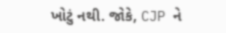ખોટું નથી. જોકે, CJP ને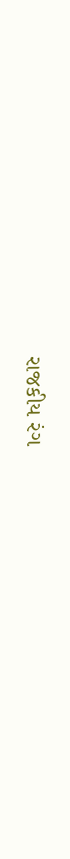રાજકીય રંગ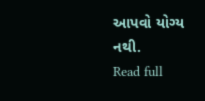આપવો યોગ્ય નથી.
Read full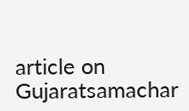article on Gujaratsamachar